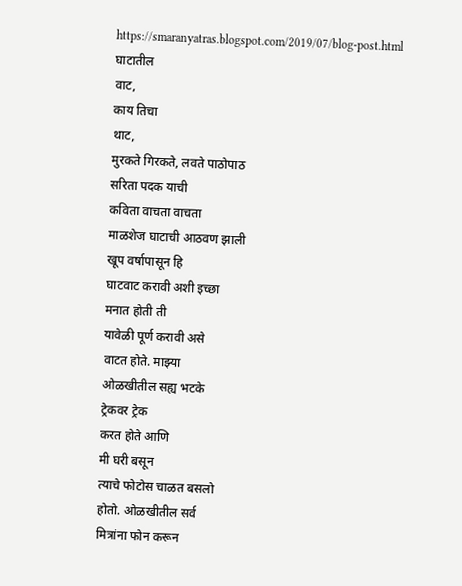https://smaranyatras.blogspot.com/2019/07/blog-post.html
घाटातील
वाट,
काय तिचा
थाट,
मुरकते गिरकते, लवते पाठोपाठ
सरिता पदक याची
कविता वाचता वाचता
माळशेज घाटाची आठवण झाली
खूप वर्षापासून हि
घाटवाट करावी अशी इच्छा
मनात होती ती
यावेळी पूर्ण करावी असे
वाटत होते. माझ्या
ओळखीतील सह्य भटके
ट्रेकवर ट्रेक
करत होते आणि
मी घरी बसून
त्याचे फोटोस चाळत बसलो
होतो. ओळखीतील सर्व
मित्रांना फोन करून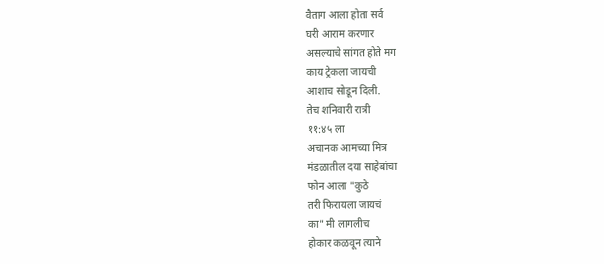वैताग आला होता सर्व
घरी आराम करणार
असल्याचे सांगत होते मग
काय ट्रेकला जायची
आशाच सोडून दिली.
तेच शनिवारी रात्री
११:४५ ला
अचानक आमच्या मित्र
मंडळातील दया साहेबांचा
फोन आला "कुठे
तरी फिरायला जायचं
का" मी लागलीच
होकार कळवून त्याने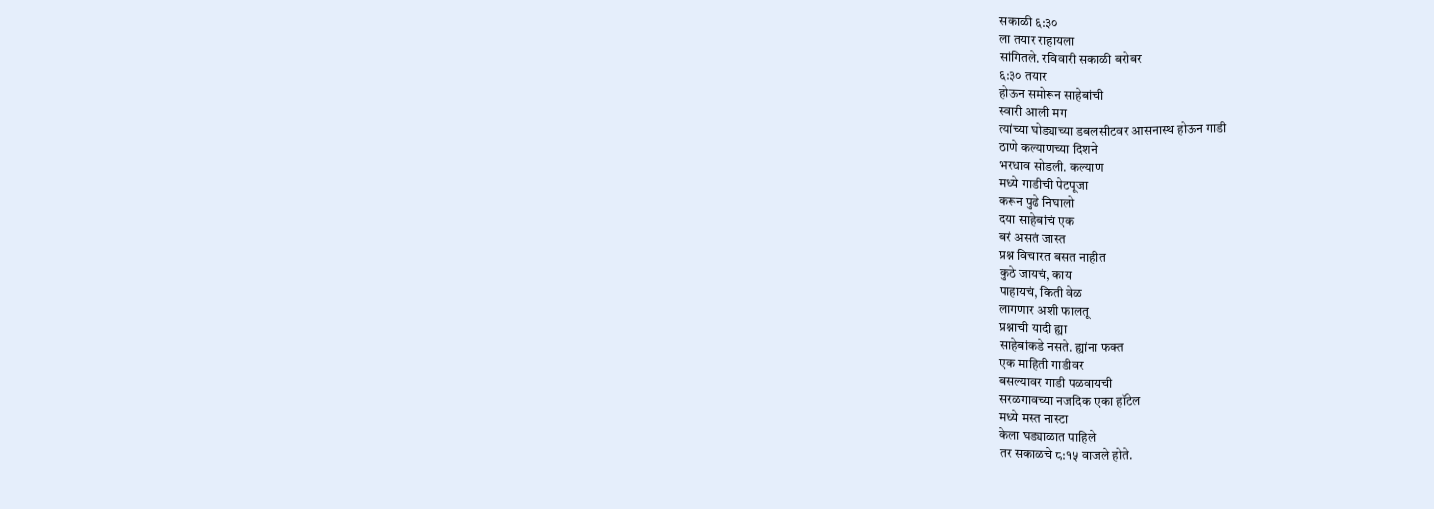सकाळी ६:३०
ला तयार राहायला
सांगितले. रविवारी सकाळी बरोबर
६:३० तयार
होऊन समोरून साहेबांची
स्वारी आली मग
त्यांच्या घोड्याच्या डबलसीटवर आसनास्थ होऊन गाडी
ठाणे कल्याणच्या दिशने
भरधाव सोडली. कल्याण
मध्ये गाडीची पेटपूजा
करून पुढे निघालो
दया साहेबांचं एक
बरं असतं जास्त
प्रश्न विचारत बसत नाहीत
कुठे जायचं, काय
पाहायचं, किती वेळ
लागणार अशी फालतू
प्रश्नाची यादी ह्या
साहेबांकडे नसते. ह्यांना फक्त
एक माहिती गाडीवर
बसल्यावर गाडी पळवायची
सरळगावच्या नजदिक एका हॉटेल
मध्ये मस्त नास्टा
केला घड्याळात पाहिले
तर सकाळचे ८:१५ वाजले होते.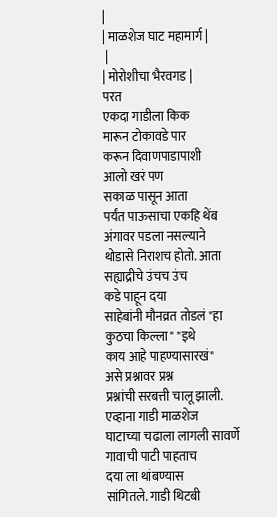|
| माळशेज घाट महामार्ग |
 |
| मोरोशीचा भैरवगड |
परत
एकदा गाडीला किक
मारून टोकावडे पार
करून दिवाणपाडापाशी
आलो खरं पण
सकाळ पासून आता
पर्यंत पाऊसाचा एकहि थेंब
अंगावर पडला नसल्याने
थोडासे निराशच होतो. आता
सह्याद्रीचे उंचच उंच
कडे पाहून दया
साहेबांनी मौनव्रत तोडलं "हा
कुठचा किल्ला" "इथे
काय आहे पाहण्यासारखं"
असे प्रश्नावर प्रश्न
प्रश्नांची सरबत्ती चालू झाली.
एव्हाना गाडी माळशेज
घाटाच्या चढाला लागली सावर्णे
गावाची पाटी पाहताच
दया ला थांबण्यास
सांगितले. गाडी थिटबी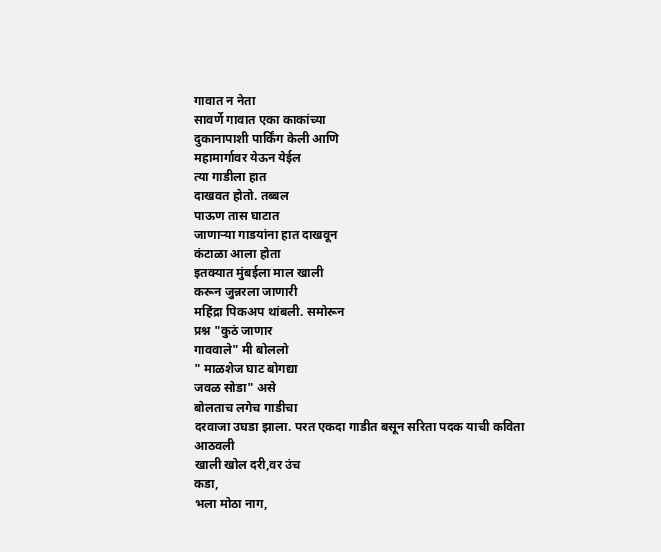गावात न नेता
सावर्णे गावात एका काकांच्या
दुकानापाशी पार्किंग केली आणि
महामार्गावर येऊन येईल
त्या गाडीला हात
दाखवत होतो. तब्बल
पाऊण तास घाटात
जाणाऱ्या गाडयांना हात दाखवून
कंटाळा आला होता
इतक्यात मुंबईला माल खाली
करून जुन्नरला जाणारी
महिंद्रा पिकअप थांबली. समोरून
प्रश्न "कुठं जाणार
गाववाले" मी बोललो
" माळशेज घाट बोगद्या
जवळ सोडा" असे
बोलताच लगेच गाडीचा
दरवाजा उघडा झाला. परत एकदा गाडीत बसून सरिता पदक याची कविता आठवली
खाली खोल दरी,वर उंच
कडा,
भला मोठा नाग,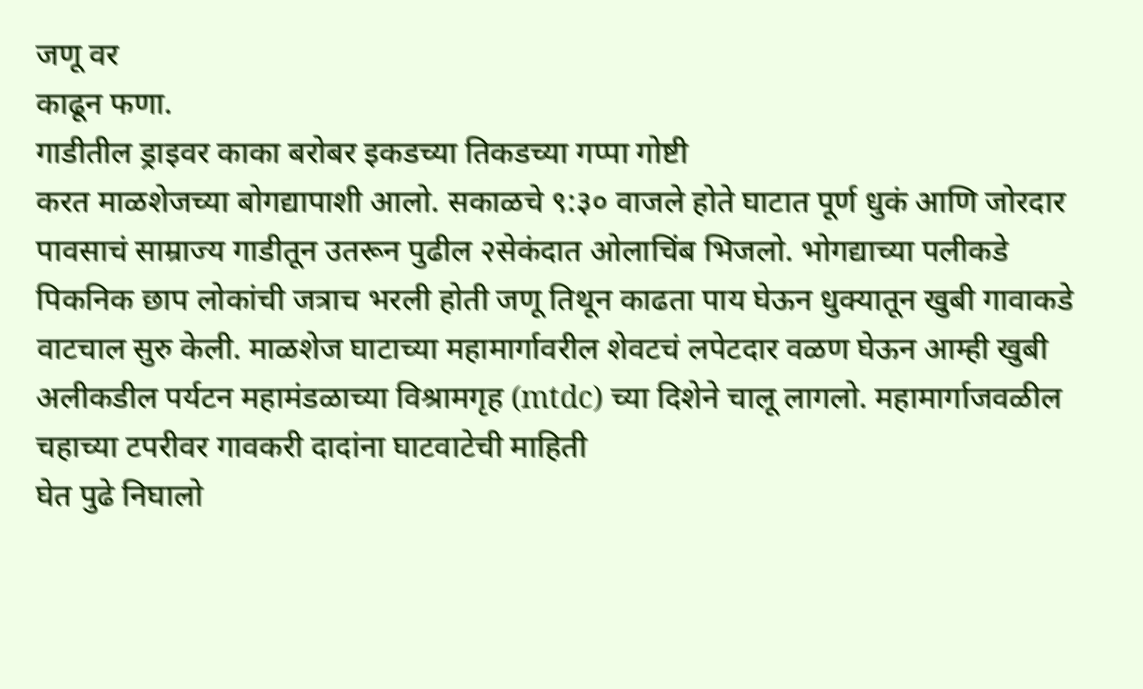जणू वर
काढून फणा.
गाडीतील ड्राइवर काका बरोबर इकडच्या तिकडच्या गप्पा गोष्टी
करत माळशेजच्या बोगद्यापाशी आलो. सकाळचे ९:३० वाजले होते घाटात पूर्ण धुकं आणि जोरदार
पावसाचं साम्राज्य गाडीतून उतरून पुढील २सेकंदात ओलाचिंब भिजलो. भोगद्याच्या पलीकडे
पिकनिक छाप लोकांची जत्राच भरली होती जणू तिथून काढता पाय घेऊन धुक्यातून खुबी गावाकडे
वाटचाल सुरु केली. माळशेज घाटाच्या महामार्गावरील शेवटचं लपेटदार वळण घेऊन आम्ही खुबी
अलीकडील पर्यटन महामंडळाच्या विश्रामगृह (mtdc) च्या दिशेने चालू लागलो. महामार्गाजवळील चहाच्या टपरीवर गावकरी दादांना घाटवाटेची माहिती
घेत पुढे निघालो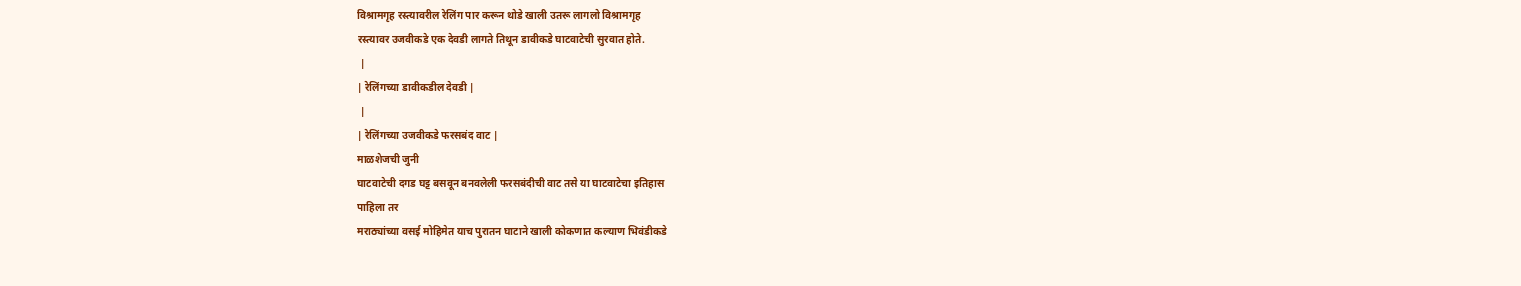विश्रामगृह रस्त्यावरील रेलिंग पार करून थोडे खाली उतरू लागलो विश्रामगृह
रस्त्यावर उजवीकडे एक देवडी लागते तिथून डावीकडे घाटवाटेची सुरवात होते.
 |
| रेलिंगच्या डावीकडील देवडी |
 |
| रेलिंगच्या उजवीकडे फरसबंद वाट |
माळशेजची जुनी
घाटवाटेची दगड घट्ट बसवून बनवलेली फरसबंदीची वाट तसे या घाटवाटेचा इतिहास
पाहिला तर
मराठ्यांच्या वसई मोहिमेत याच पुरातन घाटाने खाली कोकणात कल्याण भिवंडीकडे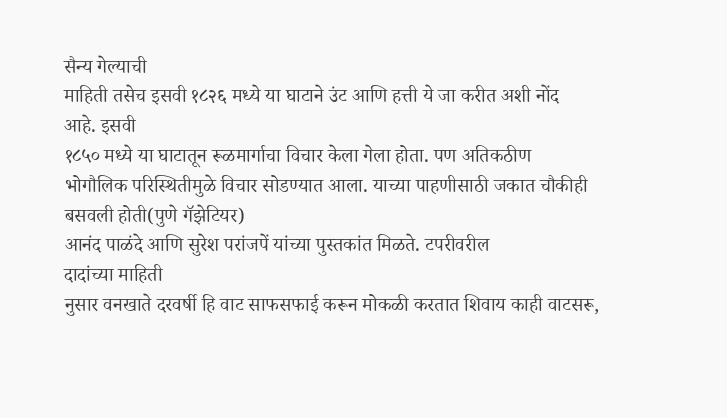सैन्य गेल्याची
माहिती तसेच इसवी १८२६ मध्ये या घाटाने उंट आणि हत्ती ये जा करीत अशी नोंद
आहे. इसवी
१८५० मध्ये या घाटातून रूळमार्गाचा विचार केला गेला होता. पण अतिकठीण
भोगौलिक परिस्थितीमुळे विचार सोडण्यात आला. याच्या पाहणीसाठी जकात चौकीही
बसवली होती(पुणे गॅझेटियर)
आनंद पाळंदे आणि सुरेश परांजपें यांच्या पुस्तकांत मिळते. टपरीवरील
दादांच्या माहिती
नुसार वनखाते दरवर्षी हि वाट साफसफाई करून मोकळी करतात शिवाय काही वाटसरू,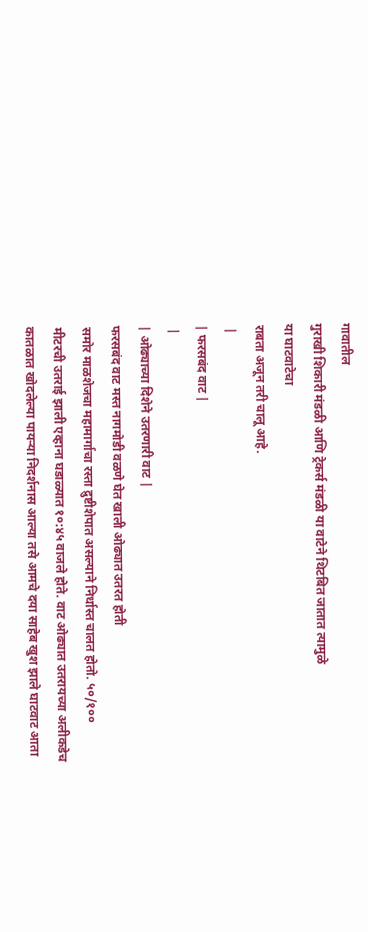गावातील
गुराखी शिकारी मंडळी आणि ट्रेकर्स मंडळी या वाटेने थिटबित जातात त्यामुळे
या घाटवाटेचा
राबता अजून तरी चालू आहे.
 |
| फरसबंद वाट |
 |
| ओढ्याच्या दिशेने उतरणारी वाट |
फरसबंद वाट मस्त नागमोडी वळणे घेत खाली ओढ्यात उतरत होती
समोर माळशेजचा महामार्गाचा रस्ता द्रुष्टीशेपात असल्याने निर्धास्त चालत होतो. ५०/१००
मीटरची उतराई झाली एव्हाना घडाळ्यात १०:४५ वाजले होते. वाट ओढ्यात उतरायच्या अलीकडेच
कातळात खोदलेल्या पायऱ्या निदर्शनास आल्या तसे आमचे दया साहेब खुश झाले घाटवाट आता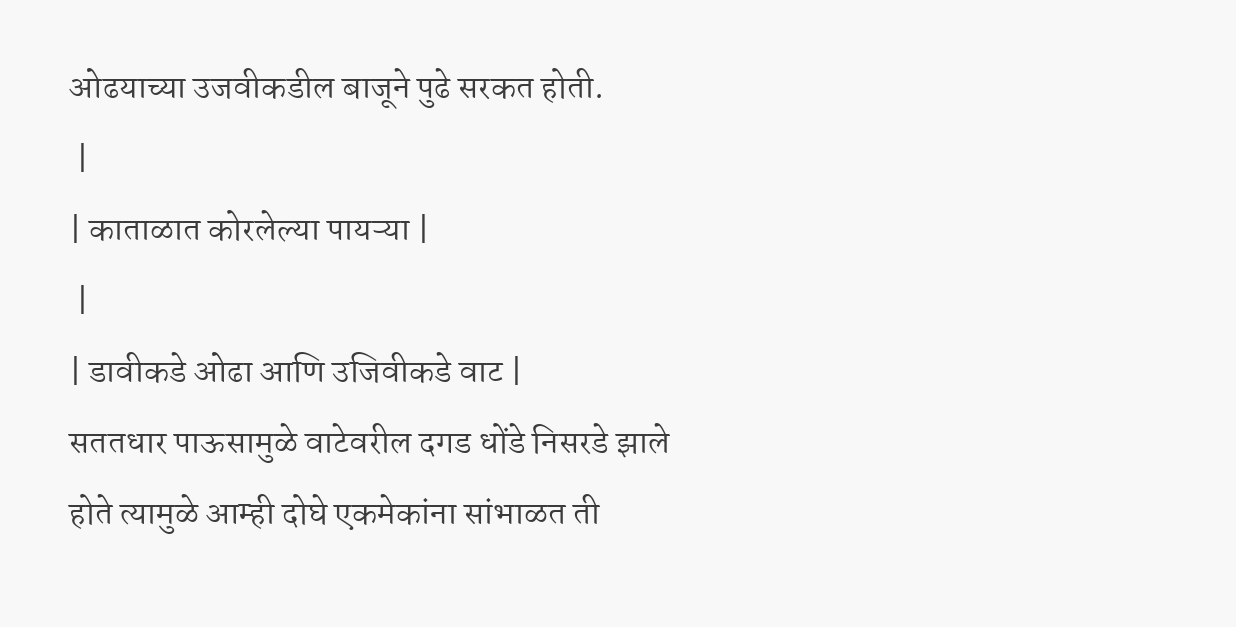ओढयाच्या उजवीकडील बाजूने पुढे सरकत होती.
 |
| काताळात कोरलेल्या पायऱ्या |
 |
| डावीकडे ओढा आणि उजिवीकडे वाट |
सततधार पाऊसामुळे वाटेवरील दगड धोंडे निसरडे झाले
होते त्यामुळे आम्ही दोघे एकमेकांना सांभाळत ती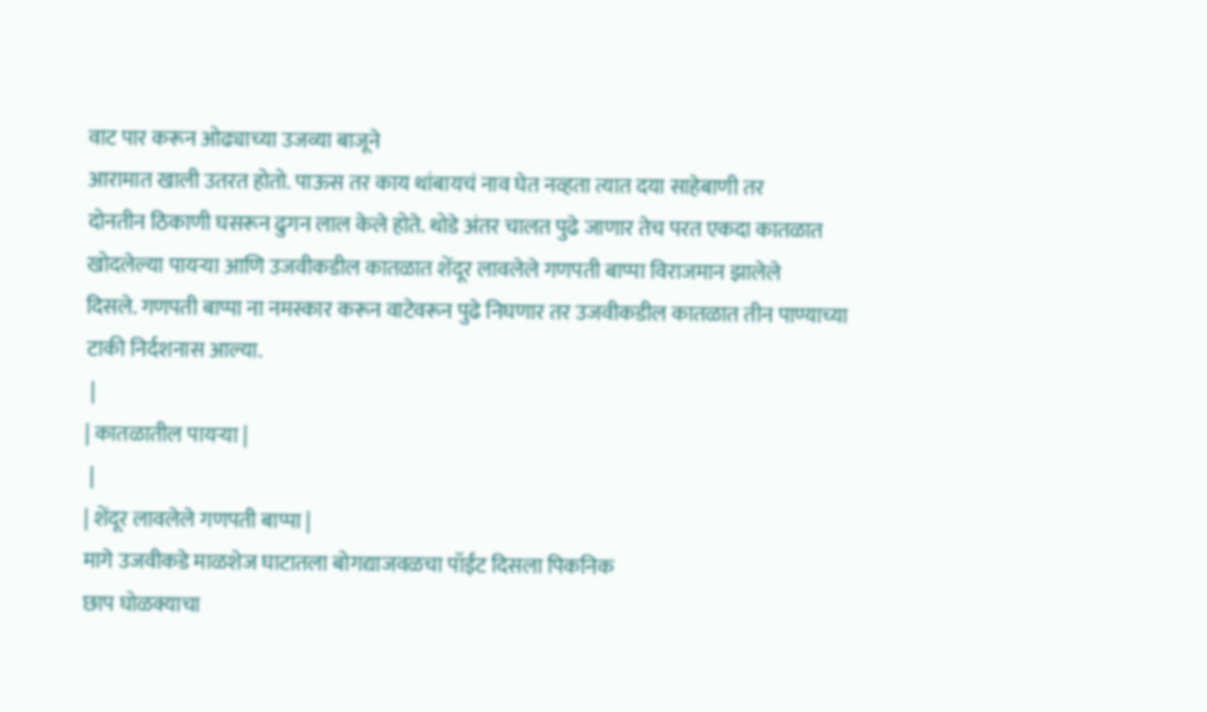वाट पार करून ओढ्याच्या उजव्या बाजूने
आरामात खाली उतरत होतो. पाऊस तर काय थांबायचं नाव घेत नव्हता त्यात दया साहेबाणी तर
दोनतीन ठिकाणी घसरून ढुगन लाल केले होते. थोडे अंतर चालत पुढे जाणार तेच परत एकदा कातळात
खोदलेल्या पायऱ्या आणि उजवीकडील कातळात शेंदूर लावलेले गणपती बाप्पा विराजमान झालेले
दिसले. गणपती बाप्पा ना नमस्कार करून वाटेवरून पुढे निघणार तर उजवीकडील कातळात तीन पाण्याच्या
टाकी निर्दशनास आल्या.
 |
| कातळातील पायऱ्या |
 |
| शेंदूर लावलेले गणपती बाप्पा |
मागे उजवीकडे माळशेज घाटातला बोगद्याजवळचा पॉईंट दिसला पिकनिक
छाप घोळक्याचा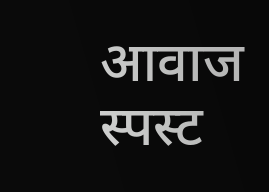आवाज स्पस्ट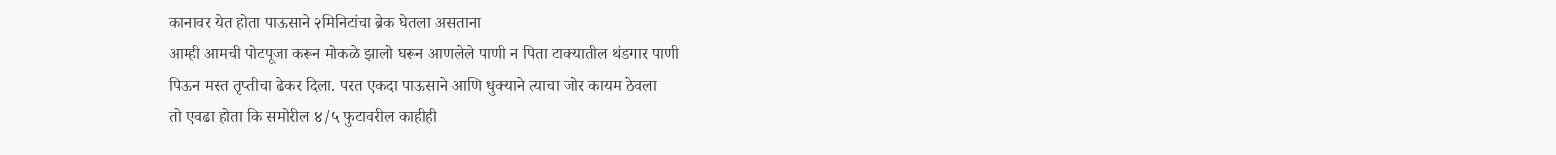कानावर येत होता पाऊसाने २मिनिटांचा ब्रेक घेतला असताना
आम्ही आमची पोटपूजा करून मोकळे झालो घरून आणलेले पाणी न पिता टाक्यातील थंडगार पाणी
पिऊन मस्त तृप्तीचा ढेकर दिला. परत एकदा पाऊसाने आणि धुक्याने त्याचा जोर कायम ठेवला
तो एवढा होता कि समोरील ४/५ फुटावरील काहीही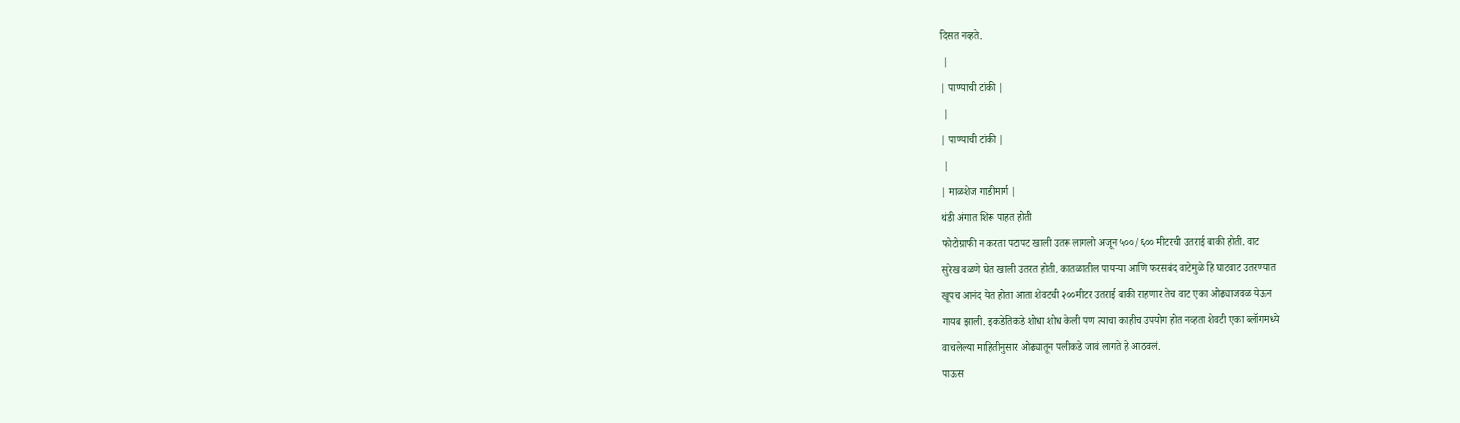दिसत नव्हते.
 |
| पाण्याची टांकी |
 |
| पाण्याची टांकी |
 |
| माळशेज गाडीमार्ग |
थंडी अंगात शिरू पाहत होती
फोटोग्राफी न करता पटापट खाली उतरू लागलो अजून ५००/६०० मीटरची उतराई बाकी होती. वाट
सुरेख वळणे घेत खाली उतरत होती. कातळातील पायऱ्या आणि फरसबंद वाटेमुळे हि घाटवाट उतरण्यात
खूपच आनंद येत होता आता शेवटची २००मीटर उतराई बाकी राहणार तेच वाट एका ओढ्याजवळ येऊन
गायब झाली. इकडेतिकडे शोधा शोध केली पण त्याचा काहीच उपयोग होत नव्हता शेवटी एका ब्लॉगमध्ये
वाचलेल्या माहितीनुसार ओढ्यातून पलीकडे जावं लागते हे आठवलं.
पाऊस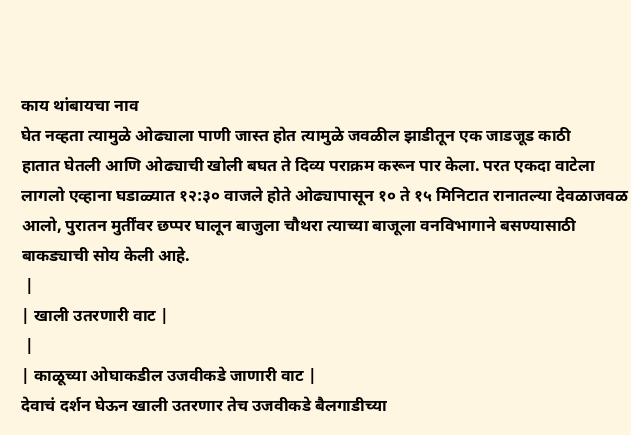काय थांबायचा नाव
घेत नव्हता त्यामुळे ओढ्याला पाणी जास्त होत त्यामुळे जवळील झाडीतून एक जाडजूड काठी
हातात घेतली आणि ओढ्याची खोली बघत ते दिव्य पराक्रम करून पार केला. परत एकदा वाटेला
लागलो एव्हाना घडाळ्यात १२:३० वाजले होते ओढ्यापासून १० ते १५ मिनिटात रानातल्या देवळाजवळ
आलो, पुरातन मुर्तींवर छप्पर घालून बाजुला चौथरा त्याच्या बाजूला वनविभागाने बसण्यासाठी
बाकड्याची सोय केली आहे.
 |
| खाली उतरणारी वाट |
 |
| काळूच्या ओघाकडील उजवीकडे जाणारी वाट |
देवाचं दर्शन घेऊन खाली उतरणार तेच उजवीकडे बैलगाडीच्या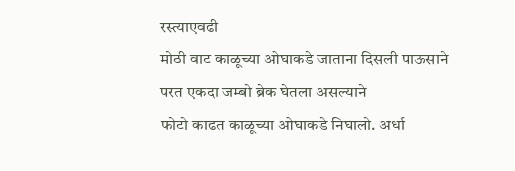रस्त्याएवढी
मोठी वाट काळूच्या ओघाकडे जाताना दिसली पाऊसाने परत एकदा जम्बो ब्रेक घेतला असल्याने
फोटो काढत काळूच्या ओघाकडे निघालो. अर्धा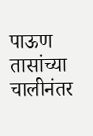पाऊण तासांच्या चालीनंतर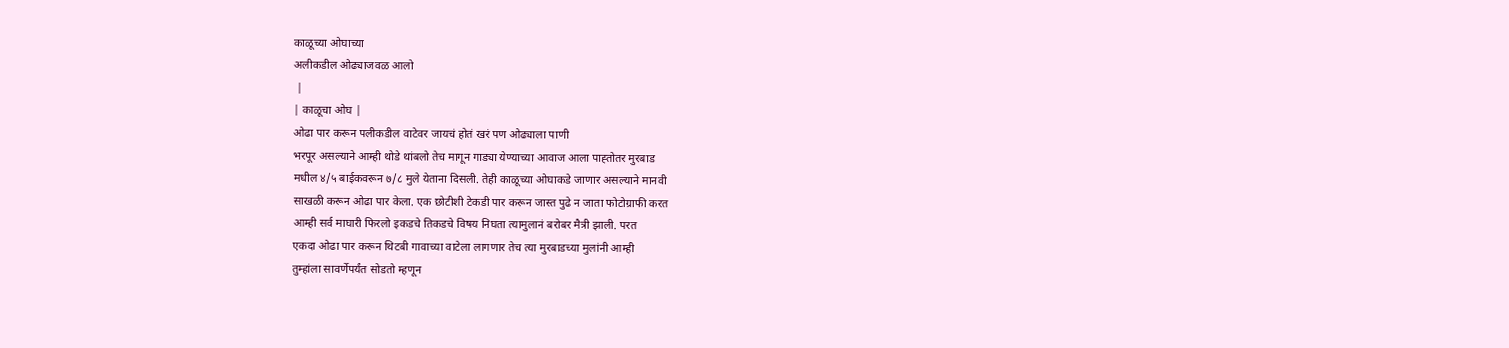काळूच्या ओघाच्या
अलीकडील ओढ्याजवळ आलो
 |
| काळूचा ओघ |
ओढा पार करून पलीकडील वाटेवर जायचं होतं खरं पण ओढ्याला पाणी
भरपूर असल्याने आम्ही थोडे थांबलो तेच मागून गाड्या येण्याच्या आवाज आला पाह्तोतर मुरबाड
मधील ४/५ बाईकवरून ७/८ मुले येताना दिसली. तेही काळूच्या ओघाकडे जाणार असल्याने मानवी
साखळी करून ओढा पार केला. एक छोटीशी टेकडी पार करून जास्त पुढे न जाता फोटोग्राफी करत
आम्ही सर्व माघारी फिरलो इकडचे तिकडचे विषय निघता त्यामुलानं बरोबर मैत्री झाली. परत
एकदा ओढा पार करून थिटबी गावाच्या वाटेला लागणार तेच त्या मुरबाडच्या मुलांनी आम्ही
तुम्हांला सावर्णेपर्यंत सोडतो म्हणून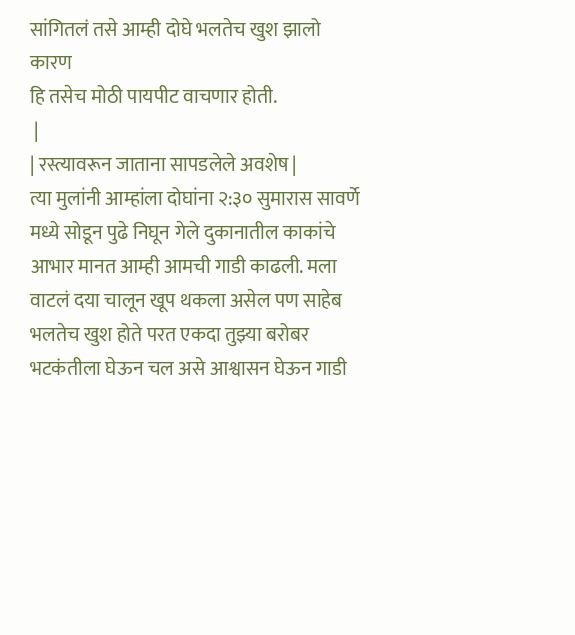सांगितलं तसे आम्ही दोघे भलतेच खुश झालो कारण
हि तसेच मोठी पायपीट वाचणार होती.
 |
| रस्त्यावरून जाताना सापडलेले अवशेष |
त्या मुलांनी आम्हांला दोघांना २:३० सुमारास सावर्णे
मध्ये सोडून पुढे निघून गेले दुकानातील काकांचे आभार मानत आम्ही आमची गाडी काढली. मला
वाटलं दया चालून खूप थकला असेल पण साहेब भलतेच खुश होते परत एकदा तुझ्या बरोबर
भटकंतीला घेऊन चल असे आश्वासन घेऊन गाडी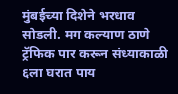मुंबईच्या दिशेने भरधाव सोडली. मग कल्याण ठाणे
ट्रॅफिक पार करून संध्याकाळी ६ला घरात पाय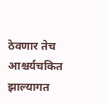ठेवणार तेच आश्चर्यचकित झाल्यागत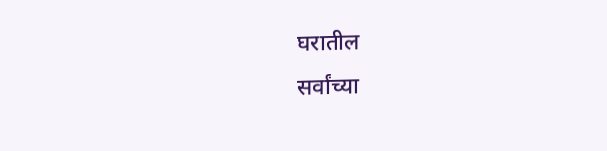घरातील
सर्वांच्या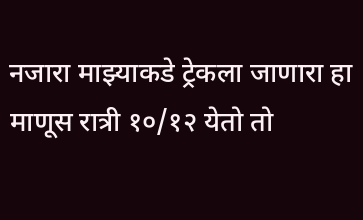नजारा माझ्याकडे ट्रेकला जाणारा हा माणूस रात्री १०/१२ येतो तो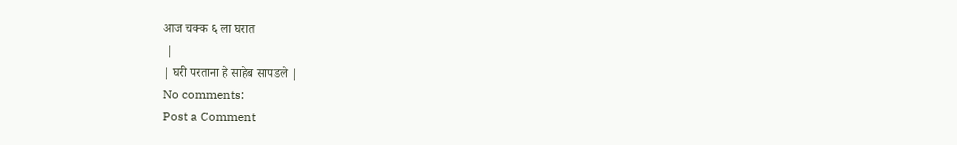आज चक्क ६ ला घरात
 |
| घरी परताना हे साहेब सापडले |
No comments:
Post a Comment